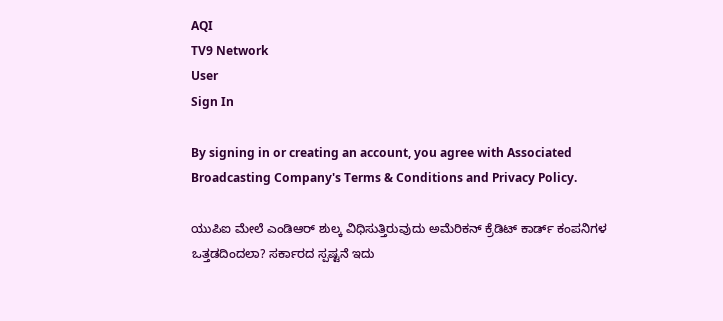AQI
TV9 Network
User
Sign In

By signing in or creating an account, you agree with Associated Broadcasting Company's Terms & Conditions and Privacy Policy.

ಯುಪಿಐ ಮೇಲೆ ಎಂಡಿಆರ್ ಶುಲ್ಕ ವಿಧಿಸುತ್ತಿರುವುದು ಅಮೆರಿಕನ್ ಕ್ರೆಡಿಟ್ ಕಾರ್ಡ್ ಕಂಪನಿಗಳ ಒತ್ತಡದಿಂದಲಾ? ಸರ್ಕಾರದ ಸ್ಪಷ್ಟನೆ ಇದು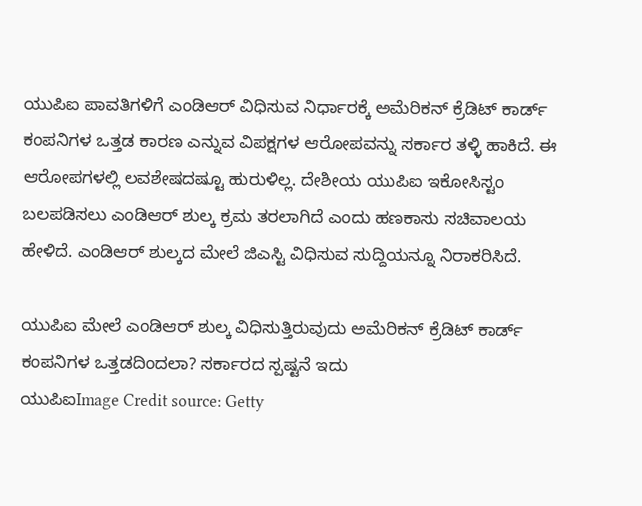ಯುಪಿಐ ಪಾವತಿಗಳಿಗೆ ಎಂಡಿಆರ್ ವಿಧಿಸುವ ನಿರ್ಧಾರಕ್ಕೆ ಅಮೆರಿಕನ್ ಕ್ರೆಡಿಟ್ ಕಾರ್ಡ್ ಕಂಪನಿಗಳ ಒತ್ತಡ ಕಾರಣ ಎನ್ನುವ ವಿಪಕ್ಷಗಳ ಆರೋಪವನ್ನು ಸರ್ಕಾರ ತಳ್ಳಿ ಹಾಕಿದೆ. ಈ ಆರೋಪಗಳಲ್ಲಿ ಲವಶೇಷದಷ್ಟೂ ಹುರುಳಿಲ್ಲ. ದೇಶೀಯ ಯುಪಿಐ ಇಕೋಸಿಸ್ಟಂ ಬಲಪಡಿಸಲು ಎಂಡಿಆರ್ ಶುಲ್ಕ ಕ್ರಮ ತರಲಾಗಿದೆ ಎಂದು ಹಣಕಾಸು ಸಚಿವಾಲಯ ಹೇಳಿದೆ. ಎಂಡಿಆರ್ ಶುಲ್ಕದ ಮೇಲೆ ಜಿಎಸ್ಟಿ ವಿಧಿಸುವ ಸುದ್ದಿಯನ್ನೂ ನಿರಾಕರಿಸಿದೆ.

ಯುಪಿಐ ಮೇಲೆ ಎಂಡಿಆರ್ ಶುಲ್ಕ ವಿಧಿಸುತ್ತಿರುವುದು ಅಮೆರಿಕನ್ ಕ್ರೆಡಿಟ್ ಕಾರ್ಡ್ ಕಂಪನಿಗಳ ಒತ್ತಡದಿಂದಲಾ? ಸರ್ಕಾರದ ಸ್ಪಷ್ಟನೆ ಇದು
ಯುಪಿಐImage Credit source: Getty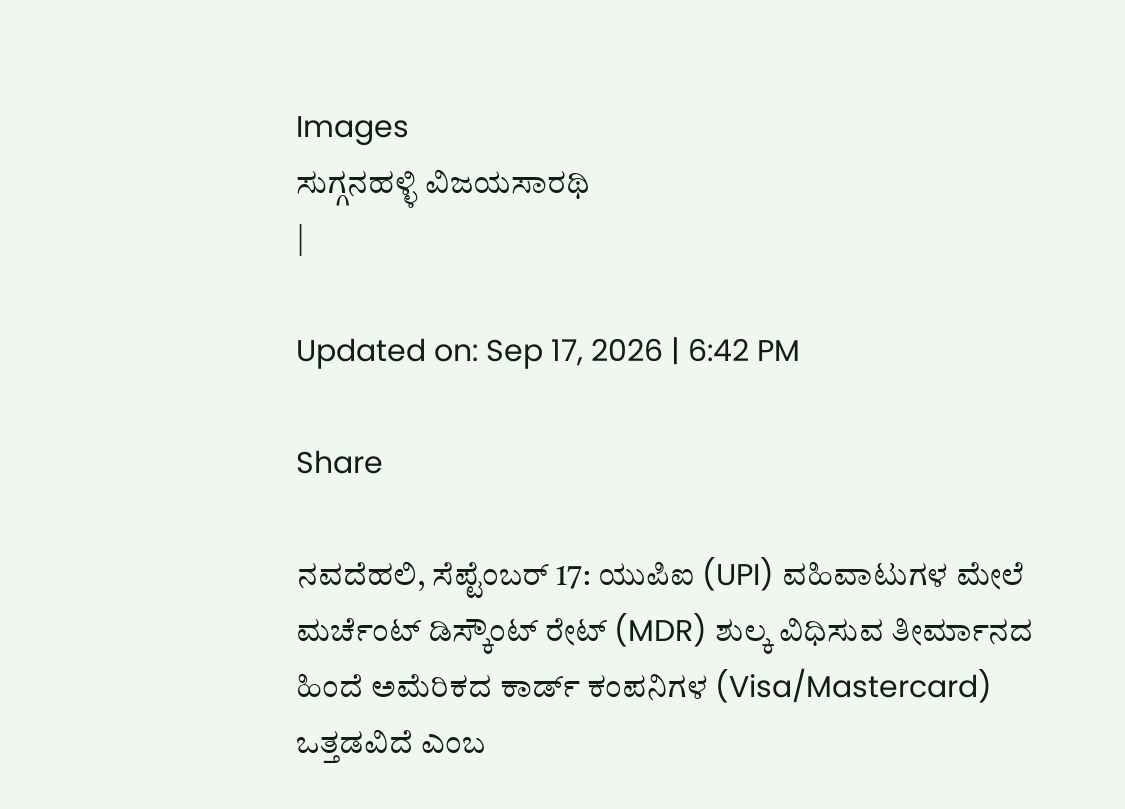Images
ಸುಗ್ಗನಹಳ್ಳಿ ವಿಜಯಸಾರಥಿ
|

Updated on: Sep 17, 2026 | 6:42 PM

Share

ನವದೆಹಲಿ, ಸೆಪ್ಟೆಂಬರ್ 17: ಯುಪಿಐ (UPI) ವಹಿವಾಟುಗಳ ಮೇಲೆ ಮರ್ಚೆಂಟ್ ಡಿಸ್ಕೌಂಟ್ ರೇಟ್ (MDR) ಶುಲ್ಕ ವಿಧಿಸುವ ತೀರ್ಮಾನದ ಹಿಂದೆ ಅಮೆರಿಕದ ಕಾರ್ಡ್ ಕಂಪನಿಗಳ (Visa/Mastercard) ಒತ್ತಡವಿದೆ ಎಂಬ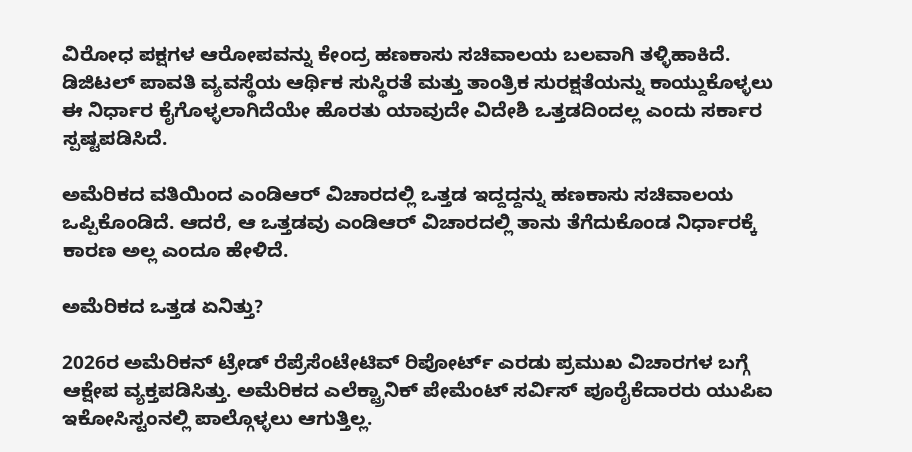ವಿರೋಧ ಪಕ್ಷಗಳ ಆರೋಪವನ್ನು ಕೇಂದ್ರ ಹಣಕಾಸು ಸಚಿವಾಲಯ ಬಲವಾಗಿ ತಳ್ಳಿಹಾಕಿದೆ. ಡಿಜಿಟಲ್ ಪಾವತಿ ವ್ಯವಸ್ಥೆಯ ಆರ್ಥಿಕ ಸುಸ್ಥಿರತೆ ಮತ್ತು ತಾಂತ್ರಿಕ ಸುರಕ್ಷತೆಯನ್ನು ಕಾಯ್ದುಕೊಳ್ಳಲು ಈ ನಿರ್ಧಾರ ಕೈಗೊಳ್ಳಲಾಗಿದೆಯೇ ಹೊರತು ಯಾವುದೇ ವಿದೇಶಿ ಒತ್ತಡದಿಂದಲ್ಲ ಎಂದು ಸರ್ಕಾರ ಸ್ಪಷ್ಟಪಡಿಸಿದೆ.

ಅಮೆರಿಕದ ವತಿಯಿಂದ ಎಂಡಿಆರ್ ವಿಚಾರದಲ್ಲಿ ಒತ್ತಡ ಇದ್ದದ್ದನ್ನು ಹಣಕಾಸು ಸಚಿವಾಲಯ ಒಪ್ಪಿಕೊಂಡಿದೆ. ಆದರೆ, ಆ ಒತ್ತಡವು ಎಂಡಿಆರ್ ವಿಚಾರದಲ್ಲಿ ತಾನು ತೆಗೆದುಕೊಂಡ ನಿರ್ಧಾರಕ್ಕೆ ಕಾರಣ ಅಲ್ಲ ಎಂದೂ ಹೇಳಿದೆ.

ಅಮೆರಿಕದ ಒತ್ತಡ ಏನಿತ್ತು?

2026ರ ಅಮೆರಿಕನ್ ಟ್ರೇಡ್ ರೆಪ್ರೆಸೆಂಟೇಟಿವ್ ರಿಪೋರ್ಟ್ ಎರಡು ಪ್ರಮುಖ ವಿಚಾರಗಳ ಬಗ್ಗೆ ಆಕ್ಷೇಪ ವ್ಯಕ್ತಪಡಿಸಿತ್ತು. ಅಮೆರಿಕದ ಎಲೆಕ್ಟ್ರಾನಿಕ್ ಪೇಮೆಂಟ್ ಸರ್ವಿಸ್ ಪೂರೈಕೆದಾರರು ಯುಪಿಐ ಇಕೋಸಿಸ್ಟಂನಲ್ಲಿ ಪಾಲ್ಗೊಳ್ಳಲು ಆಗುತ್ತಿಲ್ಲ.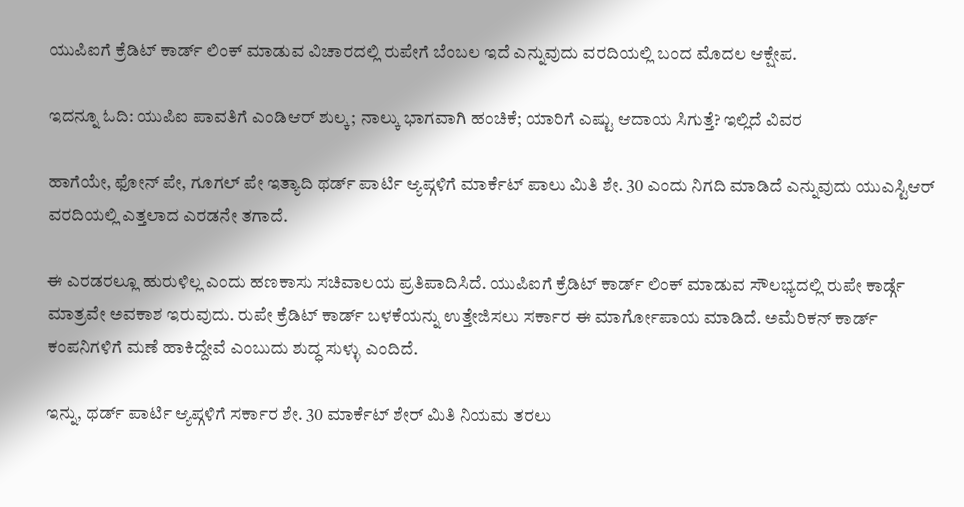ಯುಪಿಐಗೆ ಕ್ರೆಡಿಟ್ ಕಾರ್ಡ್ ಲಿಂಕ್ ಮಾಡುವ ವಿಚಾರದಲ್ಲಿ ರುಪೇಗೆ ಬೆಂಬಲ ಇದೆ ಎನ್ನುವುದು ವರದಿಯಲ್ಲಿ ಬಂದ ಮೊದಲ ಆಕ್ಷೇಪ.

ಇದನ್ನೂ ಓದಿ: ಯುಪಿಐ ಪಾವತಿಗೆ ಎಂಡಿಆರ್ ಶುಲ್ಕ; ನಾಲ್ಕು ಭಾಗವಾಗಿ ಹಂಚಿಕೆ; ಯಾರಿಗೆ ಎಷ್ಟು ಆದಾಯ ಸಿಗುತ್ತೆ? ಇಲ್ಲಿದೆ ವಿವರ

ಹಾಗೆಯೇ, ಫೋನ್ ಪೇ, ಗೂಗಲ್ ಪೇ ಇತ್ಯಾದಿ ಥರ್ಡ್ ಪಾರ್ಟಿ ಆ್ಯಪ್ಗಳಿಗೆ ಮಾರ್ಕೆಟ್ ಪಾಲು ಮಿತಿ ಶೇ. 30 ಎಂದು ನಿಗದಿ ಮಾಡಿದೆ ಎನ್ನುವುದು ಯುಎಸ್ಟಿಆರ್ ವರದಿಯಲ್ಲಿ ಎತ್ತಲಾದ ಎರಡನೇ ತಗಾದೆ.

ಈ ಎರಡರಲ್ಲೂ ಹುರುಳಿಲ್ಲ ಎಂದು ಹಣಕಾಸು ಸಚಿವಾಲಯ ಪ್ರತಿಪಾದಿಸಿದೆ. ಯುಪಿಐಗೆ ಕ್ರೆಡಿಟ್ ಕಾರ್ಡ್ ಲಿಂಕ್ ಮಾಡುವ ಸೌಲಭ್ಯದಲ್ಲಿ ರುಪೇ ಕಾರ್ಡ್ಗೆ ಮಾತ್ರವೇ ಅವಕಾಶ ಇರುವುದು. ರುಪೇ ಕ್ರೆಡಿಟ್ ಕಾರ್ಡ್ ಬಳಕೆಯನ್ನು ಉತ್ತೇಜಿಸಲು ಸರ್ಕಾರ ಈ ಮಾರ್ಗೋಪಾಯ ಮಾಡಿದೆ. ಅಮೆರಿಕನ್ ಕಾರ್ಡ್ ಕಂಪನಿಗಳಿಗೆ ಮಣೆ ಹಾಕಿದ್ದೇವೆ ಎಂಬುದು ಶುದ್ಧ ಸುಳ್ಳು ಎಂದಿದೆ.

ಇನ್ನು, ಥರ್ಡ್ ಪಾರ್ಟಿ ಆ್ಯಪ್ಗಳಿಗೆ ಸರ್ಕಾರ ಶೇ. 30 ಮಾರ್ಕೆಟ್ ಶೇರ್ ಮಿತಿ ನಿಯಮ ತರಲು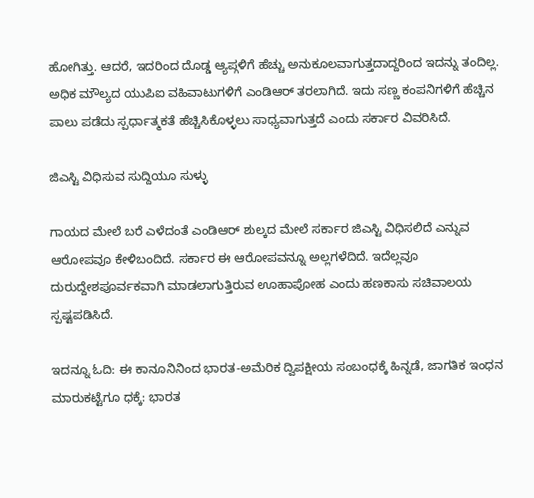ಹೋಗಿತ್ತು. ಆದರೆ, ಇದರಿಂದ ದೊಡ್ಡ ಆ್ಯಪ್ಗಳಿಗೆ ಹೆಚ್ಚು ಅನುಕೂಲವಾಗುತ್ತದಾದ್ದರಿಂದ ಇದನ್ನು ತಂದಿಲ್ಲ. ಅಧಿಕ ಮೌಲ್ಯದ ಯುಪಿಐ ವಹಿವಾಟುಗಳಿಗೆ ಎಂಡಿಆರ್ ತರಲಾಗಿದೆ. ಇದು ಸಣ್ಣ ಕಂಪನಿಗಳಿಗೆ ಹೆಚ್ಚಿನ ಪಾಲು ಪಡೆದು ಸ್ಪರ್ಧಾತ್ಮಕತೆ ಹೆಚ್ಚಿಸಿಕೊಳ್ಳಲು ಸಾಧ್ಯವಾಗುತ್ತದೆ ಎಂದು ಸರ್ಕಾರ ವಿವರಿಸಿದೆ.

ಜಿಎಸ್ಟಿ ವಿಧಿಸುವ ಸುದ್ದಿಯೂ ಸುಳ್ಳು

ಗಾಯದ ಮೇಲೆ ಬರೆ ಎಳೆದಂತೆ ಎಂಡಿಆರ್ ಶುಲ್ಕದ ಮೇಲೆ ಸರ್ಕಾರ ಜಿಎಸ್ಟಿ ವಿಧಿಸಲಿದೆ ಎನ್ನುವ ಆರೋಪವೂ ಕೇಳಿಬಂದಿದೆ. ಸರ್ಕಾರ ಈ ಆರೋಪವನ್ನೂ ಅಲ್ಲಗಳೆದಿದೆ. ಇದೆಲ್ಲವೂ ದುರುದ್ದೇಶಪೂರ್ವಕವಾಗಿ ಮಾಡಲಾಗುತ್ತಿರುವ ಊಹಾಪೋಹ ಎಂದು ಹಣಕಾಸು ಸಚಿವಾಲಯ ಸ್ಪಷ್ಟಪಡಿಸಿದೆ.

ಇದನ್ನೂ ಓದಿ: ಈ ಕಾನೂನಿನಿಂದ ಭಾರತ-ಅಮೆರಿಕ ದ್ವಿಪಕ್ಷೀಯ ಸಂಬಂಧಕ್ಕೆ ಹಿನ್ನಡೆ, ಜಾಗತಿಕ ಇಂಧನ ಮಾರುಕಟ್ಟೆಗೂ ಧಕ್ಕೆ: ಭಾರತ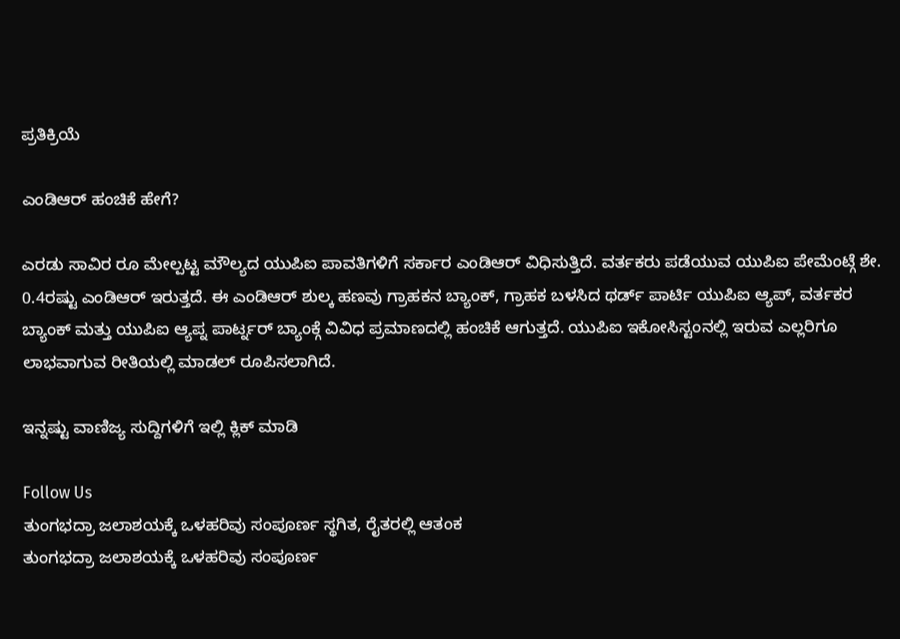ಪ್ರತಿಕ್ರಿಯೆ

ಎಂಡಿಆರ್ ಹಂಚಿಕೆ ಹೇಗೆ?

ಎರಡು ಸಾವಿರ ರೂ ಮೇಲ್ಪಟ್ಟ ಮೌಲ್ಯದ ಯುಪಿಐ ಪಾವತಿಗಳಿಗೆ ಸರ್ಕಾರ ಎಂಡಿಆರ್ ವಿಧಿಸುತ್ತಿದೆ. ವರ್ತಕರು ಪಡೆಯುವ ಯುಪಿಐ ಪೇಮೆಂಟ್ಗೆ ಶೇ. 0.4ರಷ್ಟು ಎಂಡಿಆರ್ ಇರುತ್ತದೆ. ಈ ಎಂಡಿಆರ್ ಶುಲ್ಕ ಹಣವು ಗ್ರಾಹಕನ ಬ್ಯಾಂಕ್, ಗ್ರಾಹಕ ಬಳಸಿದ ಥರ್ಡ್ ಪಾರ್ಟಿ ಯುಪಿಐ ಆ್ಯಪ್, ವರ್ತಕರ ಬ್ಯಾಂಕ್ ಮತ್ತು ಯುಪಿಐ ಆ್ಯಪ್ನ ಪಾರ್ಟ್ನರ್ ಬ್ಯಾಂಕ್ಗೆ ವಿವಿಧ ಪ್ರಮಾಣದಲ್ಲಿ ಹಂಚಿಕೆ ಆಗುತ್ತದೆ. ಯುಪಿಐ ಇಕೋಸಿಸ್ಟಂನಲ್ಲಿ ಇರುವ ಎಲ್ಲರಿಗೂ ಲಾಭವಾಗುವ ರೀತಿಯಲ್ಲಿ ಮಾಡಲ್ ರೂಪಿಸಲಾಗಿದೆ.

ಇನ್ನಷ್ಟು ವಾಣಿಜ್ಯ ಸುದ್ದಿಗಳಿಗೆ ಇಲ್ಲಿ ಕ್ಲಿಕ್ ಮಾಡಿ

Follow Us
ತುಂಗಭದ್ರಾ ಜಲಾಶಯಕ್ಕೆ ಒಳಹರಿವು ಸಂಪೂರ್ಣ ಸ್ಥಗಿತ, ರೈತರಲ್ಲಿ ಆತಂಕ
ತುಂಗಭದ್ರಾ ಜಲಾಶಯಕ್ಕೆ ಒಳಹರಿವು ಸಂಪೂರ್ಣ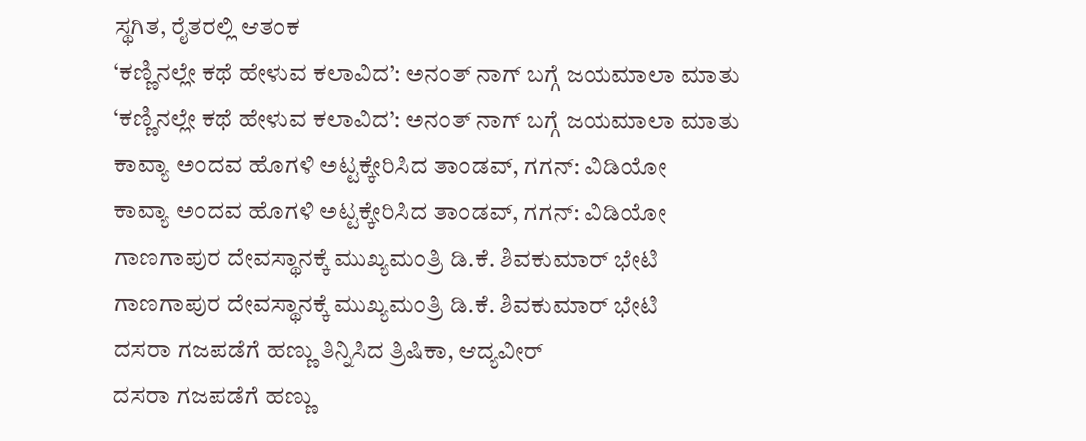ಸ್ಥಗಿತ, ರೈತರಲ್ಲಿ ಆತಂಕ
‘ಕಣ್ಣಿನಲ್ಲೇ ಕಥೆ ಹೇಳುವ ಕಲಾವಿದ’: ಅನಂತ್ ನಾಗ್ ಬಗ್ಗೆ ಜಯಮಾಲಾ ಮಾತು
‘ಕಣ್ಣಿನಲ್ಲೇ ಕಥೆ ಹೇಳುವ ಕಲಾವಿದ’: ಅನಂತ್ ನಾಗ್ ಬಗ್ಗೆ ಜಯಮಾಲಾ ಮಾತು
ಕಾವ್ಯಾ ಅಂದವ ಹೊಗಳಿ ಅಟ್ಟಕ್ಕೇರಿಸಿದ ತಾಂಡವ್, ಗಗನ್: ವಿಡಿಯೋ
ಕಾವ್ಯಾ ಅಂದವ ಹೊಗಳಿ ಅಟ್ಟಕ್ಕೇರಿಸಿದ ತಾಂಡವ್, ಗಗನ್: ವಿಡಿಯೋ
ಗಾಣಗಾಪುರ ದೇವಸ್ಥಾನಕ್ಕೆ ಮುಖ್ಯಮಂತ್ರಿ ಡಿ.ಕೆ. ಶಿವಕುಮಾರ್ ಭೇಟಿ
ಗಾಣಗಾಪುರ ದೇವಸ್ಥಾನಕ್ಕೆ ಮುಖ್ಯಮಂತ್ರಿ ಡಿ.ಕೆ. ಶಿವಕುಮಾರ್ ಭೇಟಿ
ದಸರಾ ಗಜಪಡೆಗೆ ಹಣ್ಣು ತಿನ್ನಿಸಿದ ತ್ರಿಷಿಕಾ, ಆದ್ಯವೀರ್
ದಸರಾ ಗಜಪಡೆಗೆ ಹಣ್ಣು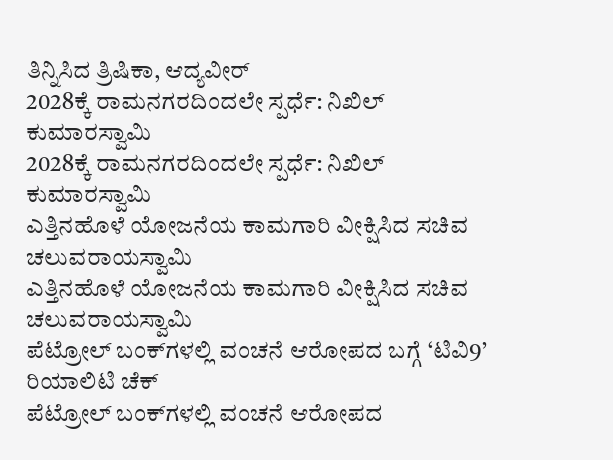ತಿನ್ನಿಸಿದ ತ್ರಿಷಿಕಾ, ಆದ್ಯವೀರ್
2028ಕ್ಕೆ ರಾಮನಗರದಿಂದಲೇ ಸ್ಪರ್ಧೆ: ನಿಖಿಲ್ ಕುಮಾರಸ್ವಾಮಿ
2028ಕ್ಕೆ ರಾಮನಗರದಿಂದಲೇ ಸ್ಪರ್ಧೆ: ನಿಖಿಲ್ ಕುಮಾರಸ್ವಾಮಿ
ಎತ್ತಿನಹೊಳೆ ಯೋಜನೆಯ ಕಾಮಗಾರಿ ವೀಕ್ಷಿಸಿದ ಸಚಿವ ಚಲುವರಾಯಸ್ವಾಮಿ
ಎತ್ತಿನಹೊಳೆ ಯೋಜನೆಯ ಕಾಮಗಾರಿ ವೀಕ್ಷಿಸಿದ ಸಚಿವ ಚಲುವರಾಯಸ್ವಾಮಿ
ಪೆಟ್ರೋಲ್ ಬಂಕ್‌ಗಳಲ್ಲಿ ವಂಚನೆ ಆರೋಪದ ಬಗ್ಗೆ ‘ಟಿವಿ9’ ರಿಯಾಲಿಟಿ ಚೆಕ್
ಪೆಟ್ರೋಲ್ ಬಂಕ್‌ಗಳಲ್ಲಿ ವಂಚನೆ ಆರೋಪದ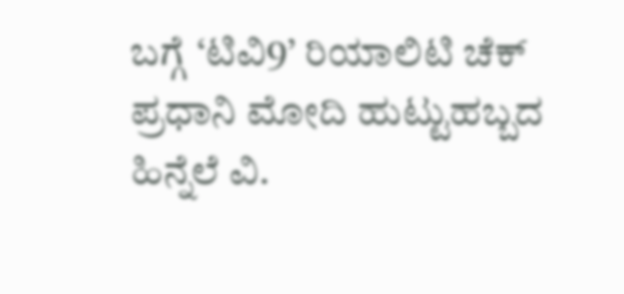ಬಗ್ಗೆ ‘ಟಿವಿ9’ ರಿಯಾಲಿಟಿ ಚೆಕ್
ಪ್ರಧಾನಿ ಮೋದಿ ಹುಟ್ಟುಹಬ್ಬದ ಹಿನ್ನೆಲೆ ವಿ.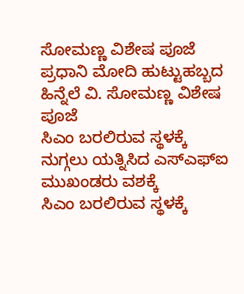ಸೋಮಣ್ಣ ವಿಶೇಷ ಪೂಜೆ
ಪ್ರಧಾನಿ ಮೋದಿ ಹುಟ್ಟುಹಬ್ಬದ ಹಿನ್ನೆಲೆ ವಿ. ಸೋಮಣ್ಣ ವಿಶೇಷ ಪೂಜೆ
ಸಿಎಂ ಬರಲಿರುವ ಸ್ಥಳಕ್ಕೆ ನುಗ್ಗಲು ಯತ್ನಿಸಿದ ಎಸ್ಎಫ್ಐ ಮುಖಂಡರು ವಶಕ್ಕೆ
ಸಿಎಂ ಬರಲಿರುವ ಸ್ಥಳಕ್ಕೆ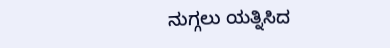ನುಗ್ಗಲು ಯತ್ನಿಸಿದ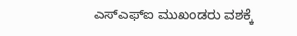ಎಸ್ಎಫ್ಐ ಮುಖಂಡರು ವಶಕ್ಕೆ